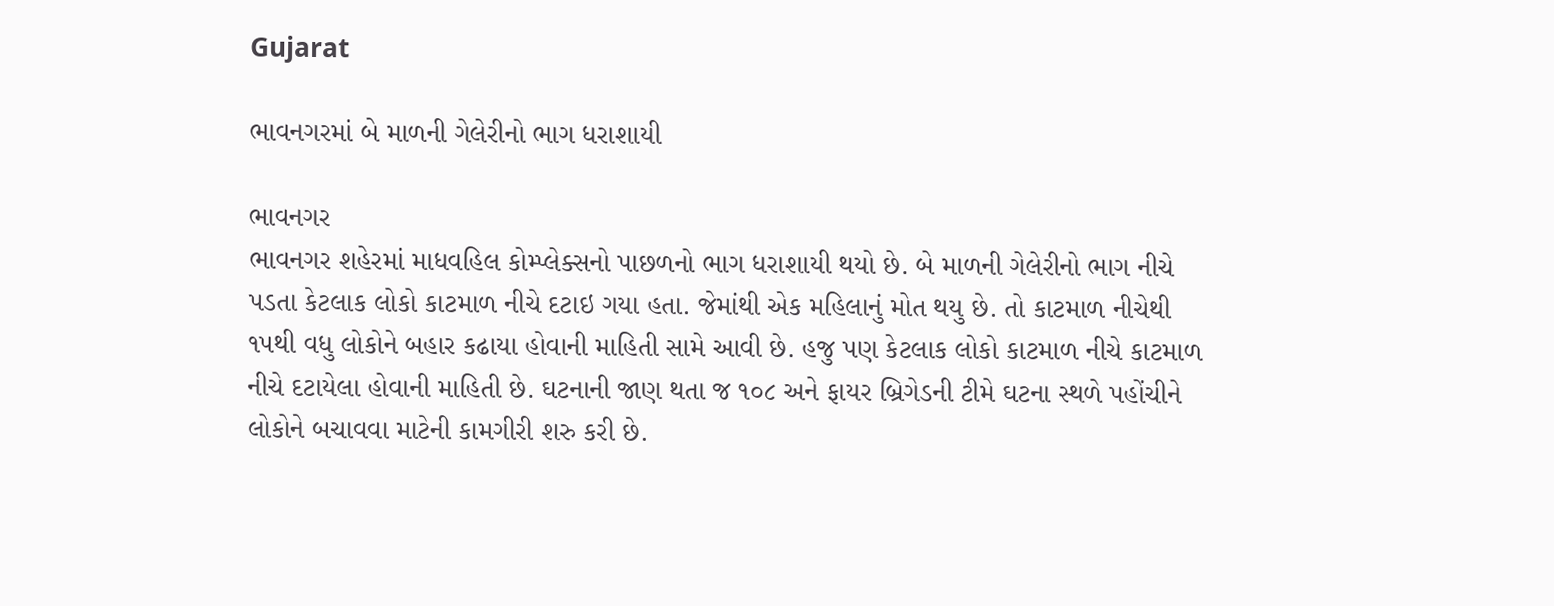Gujarat

ભાવનગરમાં બે માળની ગેલેરીનો ભાગ ધરાશાયી

ભાવનગર
ભાવનગર શહેરમાં માધવહિલ કોમ્પ્લેક્સનો પાછળનો ભાગ ધરાશાયી થયો છે. બે માળની ગેલેરીનો ભાગ નીચે પડતા કેટલાક લોકો કાટમાળ નીચે દટાઇ ગયા હતા. જેમાંથી એક મહિલાનું મોત થયુ છે. તો કાટમાળ નીચેથી ૧૫થી વધુ લોકોને બહાર કઢાયા હોવાની માહિતી સામે આવી છે. હજુ પણ કેટલાક લોકો કાટમાળ નીચે કાટમાળ નીચે દટાયેલા હોવાની માહિતી છે. ઘટનાની જાણ થતા જ ૧૦૮ અને ફાયર બ્રિગેડની ટીમે ઘટના સ્થળે પહોંચીને લોકોને બચાવવા માટેની કામગીરી શરુ કરી છે.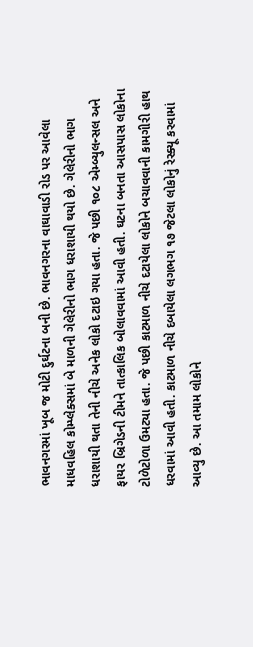ભાવનગરમાં ખૂબ જ મોટી દુર્ઘટના બની છે. ભાવનગરના વાઘાવાડી રોડ પર આવેલા માધવહિલ કોમ્પ્લેક્સમાં બે માળની ગેલેરીનો ભાગ ધરાશાયી થયો છે. ગેલેરીનો ભાગ ધરાશાયી થતા તેની નીચે અનેક લોકો દટાઇ ગયા હતા. જે પછી ૧૦૮ એમ્બ્યુલન્સલ અને ફાયર બ્રિગેડની ટીમને તાત્કાલિક બોલાવવામાં આવી હતી. ઘટના બનતા આસપાસ લોકોના ટોળેટોળા ઉમટ્યા હતા. જે પછી કાટમાળ નીચે દટાયેલા લોકોને બચાવવાની કામગીરી હાથ ધરવામાં આવી હતી. કાટમાળ નીચે દબાયેલા લગભગ ૧૭ જેટલા લોકોનું રેસ્ક્યૂ કરવામાં આવ્યુ છે. આ તમામ લોકોને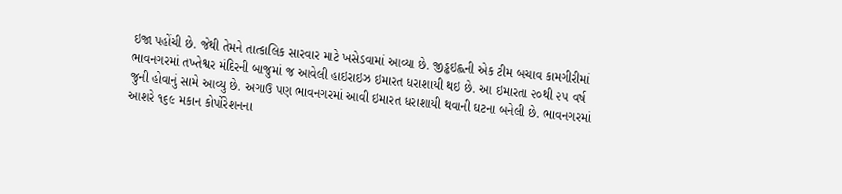ઇજા પહોંચી છે. જેથી તેમને તાત્કાલિક સારવાર માટે ખસેડવામાં આવ્યા છે. જીડ્ઢઇહ્લની એક ટીમ બચાવ કામગીરીમાં ભાવનગરમાં તખ્તેશ્વર મંદિરની બાજુમાં જ આવેલી હાઇરાઇઝ ઇમારત ધરાશાયી થઇ છે. આ ઇમારતા ૨૦થી ૨૫ વર્ષ જુની હોવાનું સામે આવ્યુ છે. અગાઉ પણ ભાવનગરમાં આવી ઇમારત ધરાશાયી થવાની ઘટના બનેલી છે. ભાવનગરમાં આશરે ૧૬૯ મકાન કોર્પોરેશનના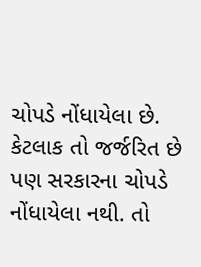ચોપડે નોંધાયેલા છે. કેટલાક તો જર્જરિત છે પણ સરકારના ચોપડે નોંધાયેલા નથી. તો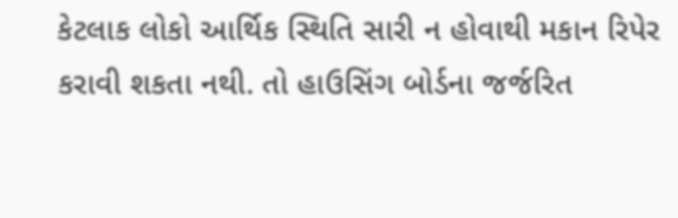કેટલાક લોકો આર્થિક સ્થિતિ સારી ન હોવાથી મકાન રિપેર કરાવી શકતા નથી. તો હાઉસિંગ બોર્ડના જર્જરિત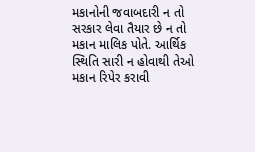મકાનોની જવાબદારી ન તો સરકાર લેવા તૈયાર છે ન તો મકાન માલિક પોતે. આર્થિક સ્થિતિ સારી ન હોવાથી તેઓ મકાન રિપેર કરાવી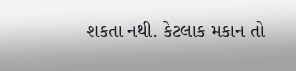શકતા નથી. કેટલાક મકાન તો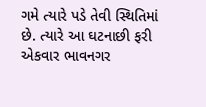ગમે ત્યારે પડે તેવી સ્થિતિમાં છે. ત્યારે આ ઘટનાછી ફરી એકવાર ભાવનગર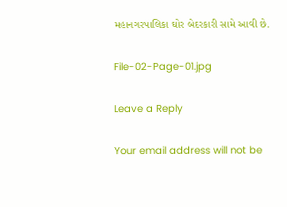મહાનગરપાલિકા ઘોર બેદરકારી સામે આવી છે.

File-02-Page-01.jpg

Leave a Reply

Your email address will not be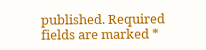published. Required fields are marked *